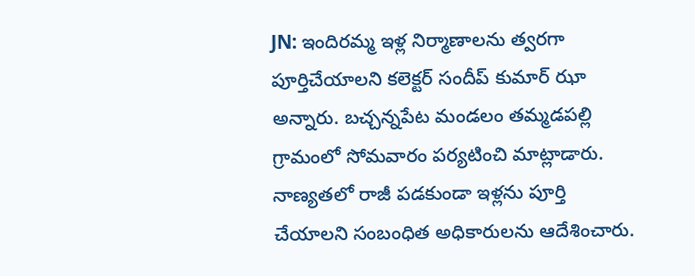JN: ఇందిరమ్మ ఇళ్ల నిర్మాణాలను త్వరగా పూర్తిచేయాలని కలెక్టర్ సందీప్ కుమార్ ఝా అన్నారు. బచ్చన్నపేట మండలం తమ్మడపల్లి గ్రామంలో సోమవారం పర్యటించి మాట్లాడారు. నాణ్యతలో రాజీ పడకుండా ఇళ్లను పూర్తి చేయాలని సంబంధిత అధికారులను ఆదేశించారు.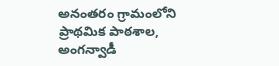అనంతరం గ్రామంలోని ప్రాథమిక పాఠశాల, అంగన్వాడీ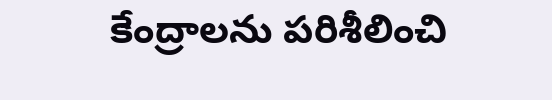కేంద్రాలను పరిశీలించి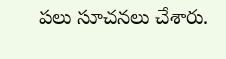పలు సూచనలు చేశారు.